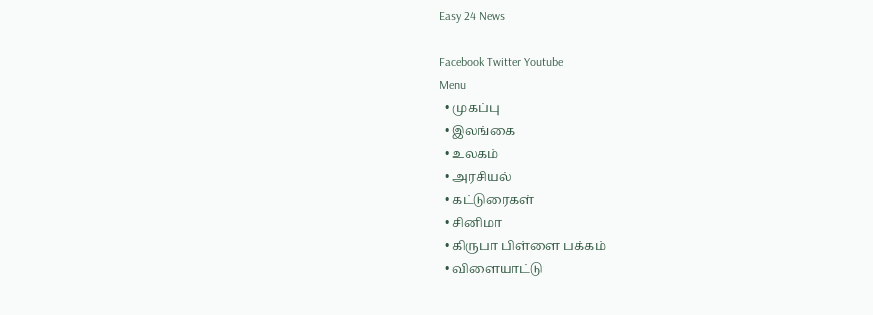Easy 24 News

Facebook Twitter Youtube
Menu
  • முகப்பு
  • இலங்கை
  • உலகம்
  • அரசியல்
  • கட்டுரைகள்
  • சினிமா
  • கிருபா பிள்ளை பக்கம்
  • விளையாட்டு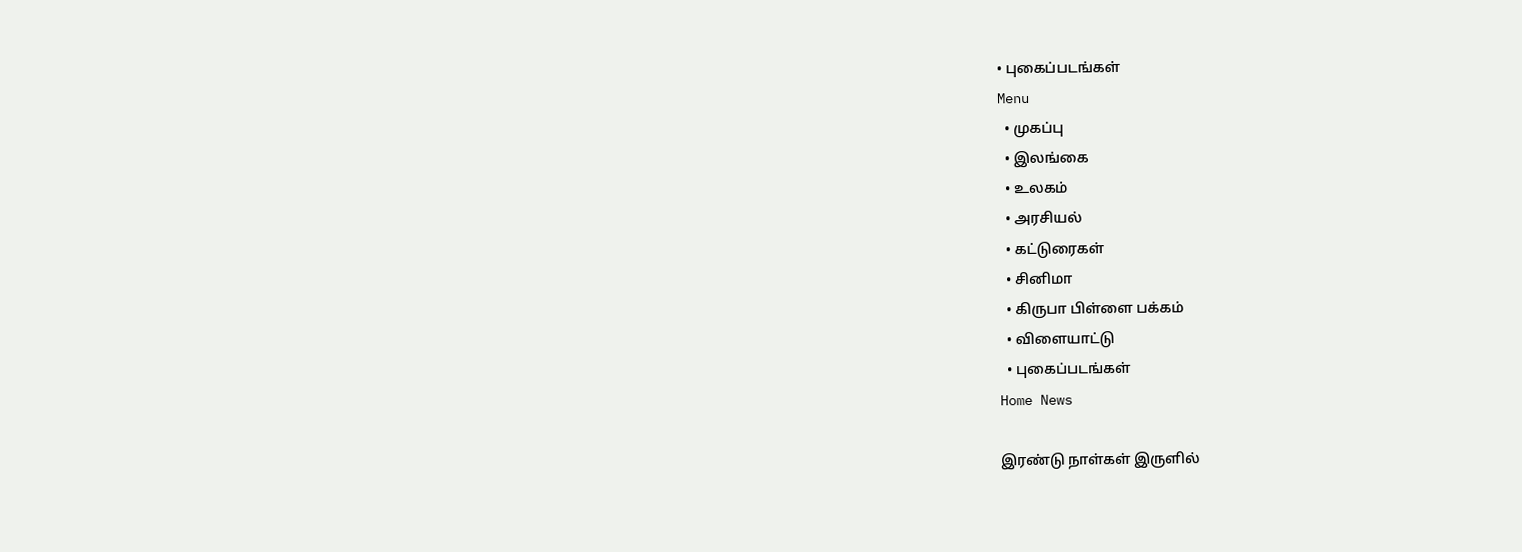• புகைப்படங்கள்
Menu
  • முகப்பு
  • இலங்கை
  • உலகம்
  • அரசியல்
  • கட்டுரைகள்
  • சினிமா
  • கிருபா பிள்ளை பக்கம்
  • விளையாட்டு
  • புகைப்படங்கள்
Home News

இரண்டு நாள்கள் இருளில்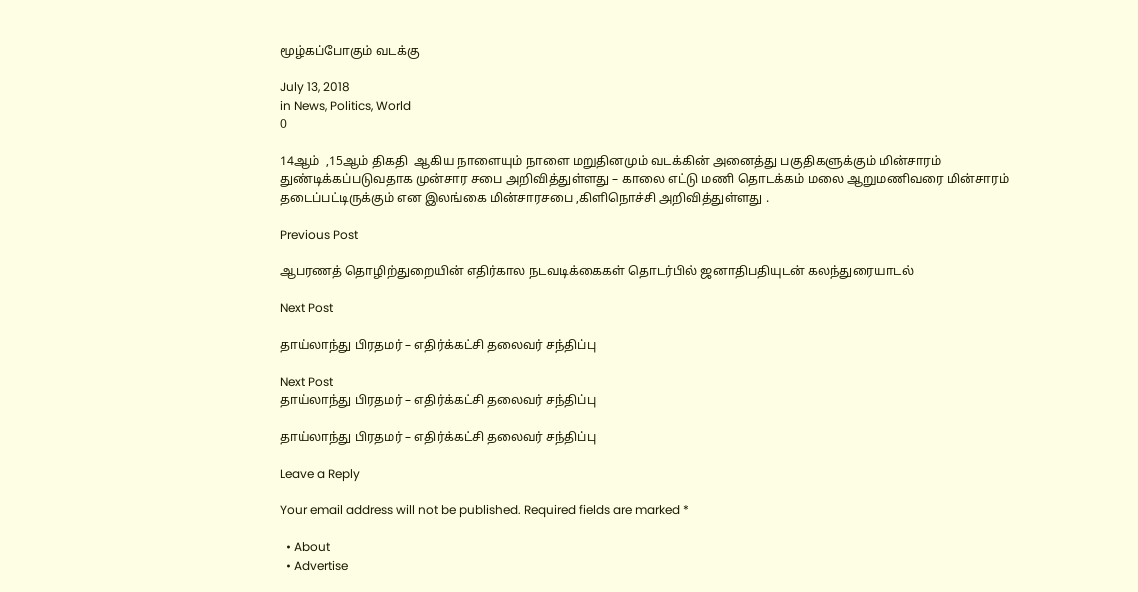மூழ்கப்போகும் வடக்கு

July 13, 2018
in News, Politics, World
0

14ஆம்  ,15ஆம் திகதி  ஆகிய நாளையும் நாளை மறுதினமும் வடக்கின் அனைத்து பகுதிகளுக்கும் மின்சாரம் துண்டிக்கப்படுவதாக முன்சார சபை அறிவித்துள்ளது – காலை எட்டு மணி தொடக்கம் மலை ஆறுமணிவரை மின்சாரம் தடைப்பட்டிருக்கும் என இலங்கை மின்சாரசபை ,கிளிநொச்சி அறிவித்துள்ளது .

Previous Post

ஆபரணத் தொழிற்துறையின் எதிர்கால நடவடிக்கைகள் தொடர்பில் ஜனாதிபதியுடன் கலந்துரையாடல்

Next Post

தாய்லாந்து பிரதமர் – எதிர்க்கட்சி தலைவர் சந்திப்பு

Next Post
தாய்லாந்து பிரதமர் – எதிர்க்கட்சி தலைவர் சந்திப்பு

தாய்லாந்து பிரதமர் – எதிர்க்கட்சி தலைவர் சந்திப்பு

Leave a Reply

Your email address will not be published. Required fields are marked *

  • About
  • Advertise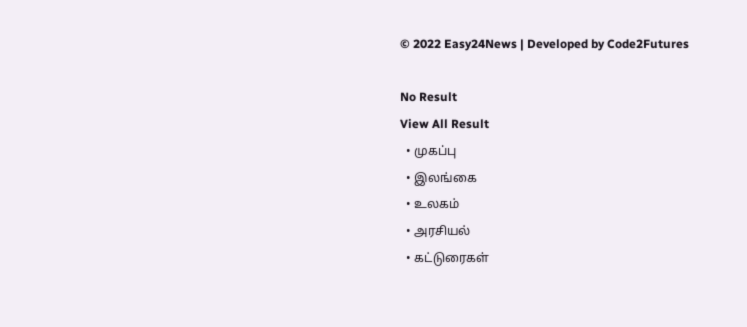© 2022 Easy24News | Developed by Code2Futures

No Result
View All Result
  • முகப்பு
  • இலங்கை
  • உலகம்
  • அரசியல்
  • கட்டுரைகள்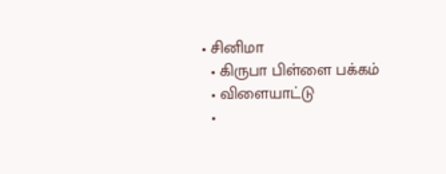• சினிமா
  • கிருபா பிள்ளை பக்கம்
  • விளையாட்டு
  •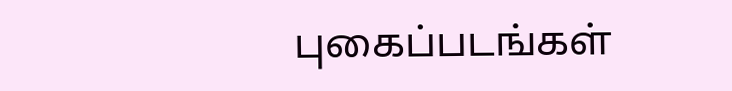புகைப்படங்கள்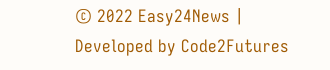© 2022 Easy24News | Developed by Code2Futures